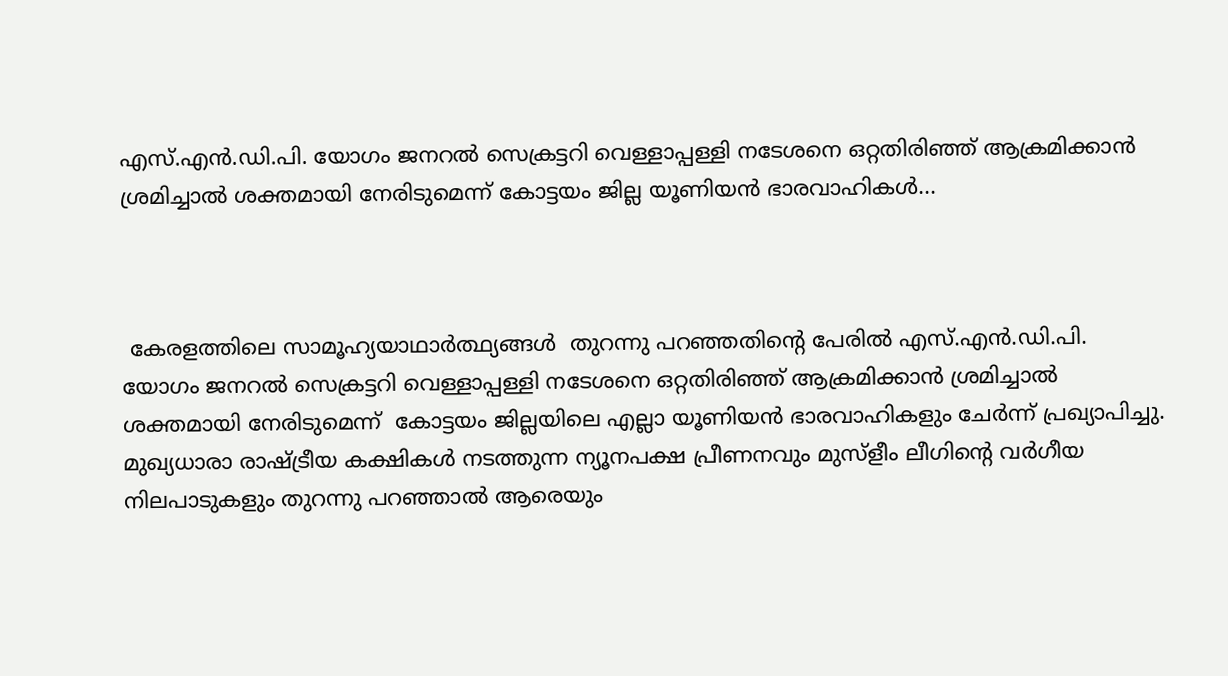എസ്.എന്‍.ഡി.പി. യോഗം ജനറല്‍ സെക്രട്ടറി വെള്ളാപ്പള്ളി നടേശനെ ഒറ്റതിരിഞ്ഞ് ആക്രമിക്കാന്‍ ശ്രമിച്ചാല്‍ ശക്തമായി നേരിടുമെന്ന് കോട്ടയം ജില്ല യൂണിയന്‍ ഭാരവാഹികൾ...



 കേരളത്തിലെ സാമൂഹ്യയാഥാര്‍ത്ഥ്യങ്ങള്‍  തുറന്നു പറഞ്ഞതിന്റെ പേരില്‍ എസ്.എന്‍.ഡി.പി. യോഗം ജനറല്‍ സെക്രട്ടറി വെള്ളാപ്പള്ളി നടേശനെ ഒറ്റതിരിഞ്ഞ് ആക്രമിക്കാന്‍ ശ്രമിച്ചാല്‍ ശക്തമായി നേരിടുമെന്ന്  കോട്ടയം ജില്ലയിലെ എല്ലാ യൂണിയന്‍ ഭാരവാഹികളും ചേര്‍ന്ന് പ്രഖ്യാപിച്ചു. മുഖ്യധാരാ രാഷ്ട്രീയ കക്ഷികള്‍ നടത്തുന്ന ന്യൂനപക്ഷ പ്രീണനവും മുസ്‌ളീം ലീഗിന്റെ വര്‍ഗീയ നിലപാടുകളും തുറന്നു പറഞ്ഞാല്‍ ആരെയും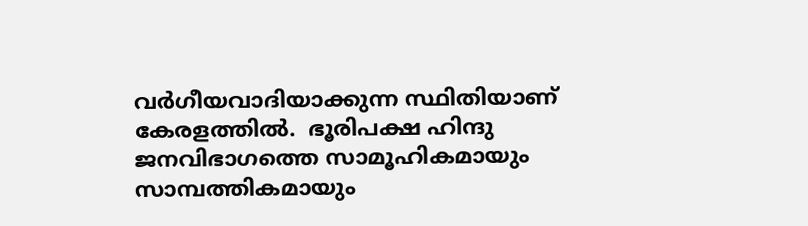വര്‍ഗീയവാദിയാക്കുന്ന സ്ഥിതിയാണ് കേരളത്തില്‍.  ഭൂരിപക്ഷ ഹിന്ദു ജനവിഭാഗത്തെ സാമൂഹികമായും സാമ്പത്തികമായും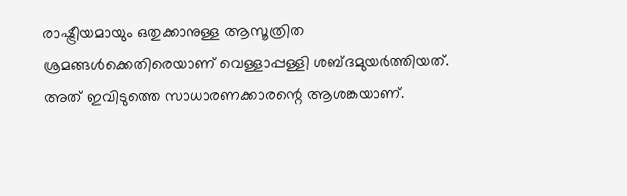രാഷ്ട്രീയമായും ഒതുക്കാനുള്ള ആസൂത്രിത ശ്രമങ്ങള്‍ക്കെതിരെയാണ് വെള്ളാപ്പള്ളി ശബ്ദമുയര്‍ത്തിയത്. അത് ഇവിടുത്തെ സാധാരണക്കാരന്റെ ആശങ്കയാണ്.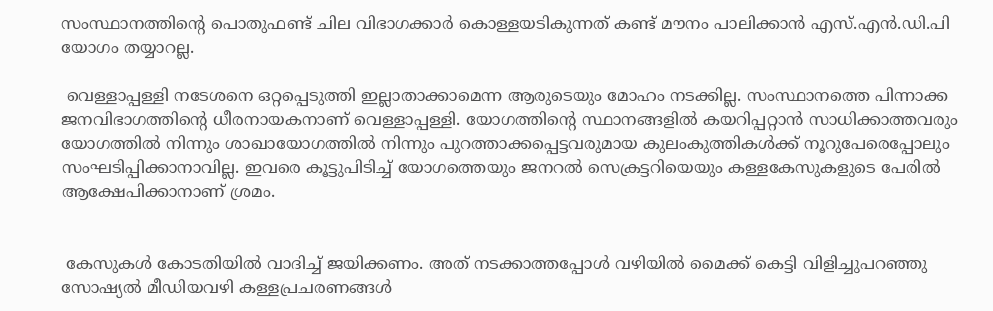സംസ്ഥാനത്തിന്റെ പൊതുഫണ്ട് ചില വിഭാഗക്കാര്‍ കൊള്ളയടികുന്നത് കണ്ട് മൗനം പാലിക്കാന്‍ എസ്.എന്‍.ഡി.പി യോഗം തയ്യാറല്ല.

 വെള്ളാപ്പള്ളി നടേശനെ ഒറ്റപ്പെടുത്തി ഇല്ലാതാക്കാമെന്ന ആരുടെയും മോഹം നടക്കില്ല. സംസ്ഥാനത്തെ പിന്നാക്ക ജനവിഭാഗത്തിന്റെ ധീരനായകനാണ് വെള്ളാപ്പള്ളി. യോഗത്തിന്റെ സ്ഥാനങ്ങളില്‍ കയറിപ്പറ്റാന്‍ സാധിക്കാത്തവരും യോഗത്തില്‍ നിന്നും ശാഖായോഗത്തില്‍ നിന്നും പുറത്താക്കപ്പെട്ടവരുമായ കുലംകുത്തികള്‍ക്ക് നൂറുപേരെപ്പോലും സംഘടിപ്പിക്കാനാവില്ല. ഇവരെ കൂട്ടുപിടിച്ച് യോഗത്തെയും ജനറല്‍ സെക്രട്ടറിയെയും കള്ളകേസുകളുടെ പേരില്‍ ആക്ഷേപിക്കാനാണ് ശ്രമം.


 കേസുകള്‍ കോടതിയില്‍ വാദിച്ച് ജയിക്കണം. അത് നടക്കാത്തപ്പോള്‍ വഴിയില്‍ മൈക്ക് കെട്ടി വിളിച്ചുപറഞ്ഞു സോഷ്യല്‍ മീഡിയവഴി കള്ളപ്രചരണങ്ങള്‍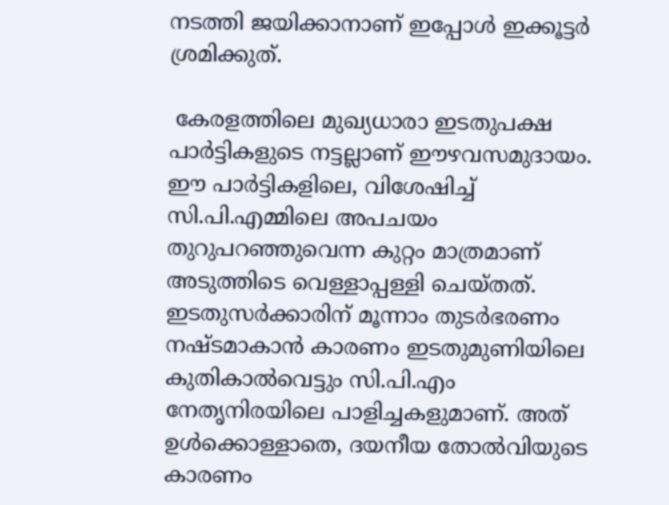നടത്തി ജയിക്കാനാണ് ഇപ്പോള്‍ ഇക്കൂട്ടര്‍ ശ്രമിക്കുത്.

 കേരളത്തിലെ മുഖ്യധാരാ ഇടതുപക്ഷ പാര്‍ട്ടികളുടെ നട്ടല്ലാണ് ഈഴവസമുദായം. ഈ പാര്‍ട്ടികളിലെ, വിശേഷിച്ച് സി.പി.എമ്മിലെ അപചയം തുറുപറഞ്ഞുവെന്ന കുറ്റം മാത്രമാണ് അടുത്തിടെ വെള്ളാപ്പള്ളി ചെയ്തത്. ഇടതുസര്‍ക്കാരിന് മൂന്നാം തുടര്‍ഭരണം നഷ്ടമാകാന്‍ കാരണം ഇടതുമുണിയിലെ കുതികാല്‍വെട്ടും സി.പി.എം നേതൃനിരയിലെ പാളിച്ചകളുമാണ്. അത് ഉള്‍ക്കൊള്ളാതെ, ദയനീയ തോല്‍വിയുടെ കാരണം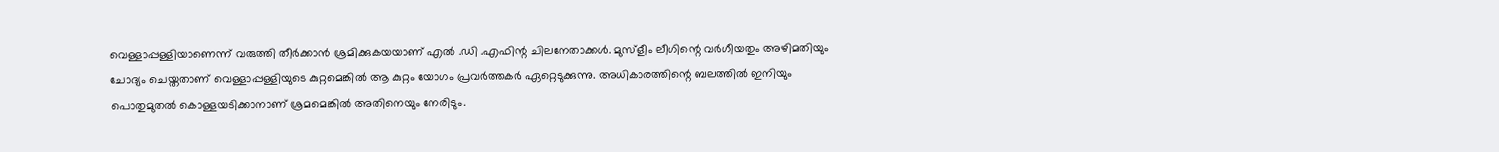വെള്ളാപ്പള്ളിയാണെന്ന് വരുത്തി തീര്‍ക്കാന്‍ ശ്രമിക്കുകയയാണ് എൽ .ഡി .എഫിന്റ ചിലനേതാക്കള്‍. മുസ്‌ളീം ലീഗിന്റെ വര്‍ഗീയതും അഴിമതിയും ചോദ്യം ചെയ്തതാണ് വെള്ളാപ്പള്ളിയുടെ കുറ്റമെങ്കില്‍ ആ കുറ്റം യോഗം പ്രവര്‍ത്തകര്‍ ഏറ്റെടുക്കുന്നു. അധികാരത്തിന്റെ ബലത്തില്‍ ഇനിയും പൊതുമുതല്‍ കൊള്ളയടിക്കാനാണ് ശ്രമമെങ്കില്‍ അതിനെയും നേരിടും.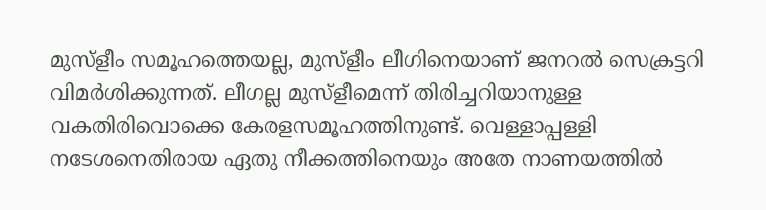മുസ്‌ളീം സമൂഹത്തെയല്ല, മുസ്‌ളീം ലീഗിനെയാണ് ജനറല്‍ സെക്രട്ടറി വിമര്‍ശിക്കുന്നത്. ലീഗല്ല മുസ്‌ളീമെന്ന് തിരിച്ചറിയാനുള്ള വകതിരിവൊക്കെ കേരളസമൂഹത്തിനുണ്ട്. വെള്ളാപ്പള്ളി നടേശനെതിരായ ഏതു നീക്കത്തിനെയും അതേ നാണയത്തില്‍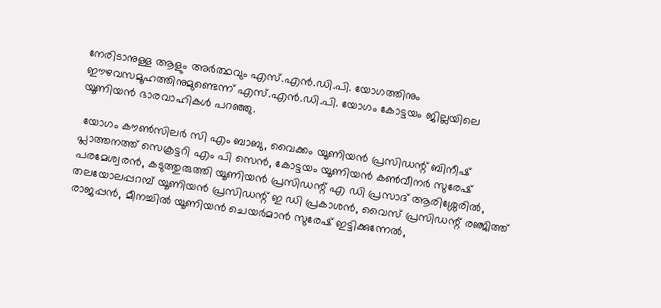നേരിടാനുള്ള ആളും അര്‍ത്ഥവും എസ്.എന്‍.ഡി.പി. യോഗത്തിനും ഈഴവസമൂഹത്തിനുമുണ്ടെന്ന് എസ്.എന്‍.ഡി.പി. യോഗം കോട്ടയം ജില്ലയിലെ യൂണിയന്‍ ഭാരവാഹികള്‍ പറഞ്ഞു.

 യോഗം കൗൺസിലർ സി എം ബാബു, വൈക്കം യൂണിയൻ പ്രസിഡന്റ് ബിനീഷ് പ്ലാത്തനത്ത് സെക്രട്ടറി എം പി സെൻ, കോട്ടയം യൂണിയൻ കൺവീനർ സുരേഷ് പരമേശ്വരൻ, കടുത്തുരുത്തി യൂണിയൻ പ്രസിഡന്റ് എ ഡി പ്രസാദ് ആരിശ്ശേരിൽ, തലയോലപ്പറമ്പ് യൂണിയൻ പ്രസിഡന്റ് ഇ ഡി പ്രകാശൻ, വൈസ് പ്രസിഡന്റ് രഞ്ജിത്ത് രാജപ്പൻ, മീനച്ചിൽ യൂണിയൻ ചെയർമാൻ സുരേഷ് ഇട്ടിക്കുന്നേൽ,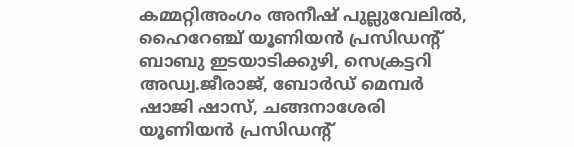കമ്മറ്റിഅംഗം അനീഷ് പുല്ലുവേലിൽ, ഹൈറേഞ്ച് യൂണിയൻ പ്രസിഡന്റ് ബാബു ഇടയാടിക്കുഴി, സെക്രട്ടറി അഡ്വ.ജീരാജ്, ബോർഡ് മെമ്പർ ഷാജി ഷാസ്, ചങ്ങനാശേരി യൂണിയൻ പ്രസിഡന്റ്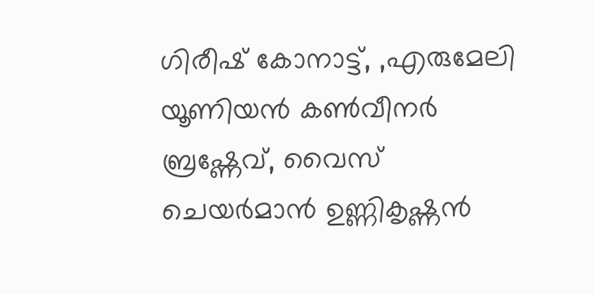ഗിരീഷ് കോനാട്ട്, ,എരുമേലി യൂണിയൻ കൺവീനർ ബ്രഷ്ണേവ്, വൈസ് ചെയർമാൻ ഉണ്ണികൃഷ്ണൻ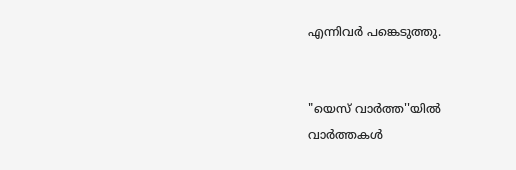എന്നിവർ പങ്കെടുത്തു.


"യെസ് വാർത്ത''യിൽ
വാർത്തകൾ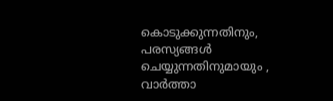കൊടുക്കുന്നതിനും,
പരസ്യങ്ങൾ ചെയ്യുന്നതിനുമായും ,
വാർത്താ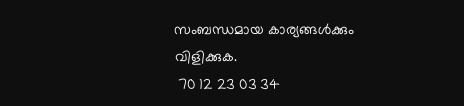സംബന്ധമായ കാര്യങ്ങൾക്കും
വിളിക്കുക.
 70 12 23 03 34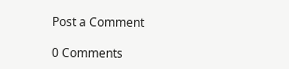Post a Comment

0 Comments